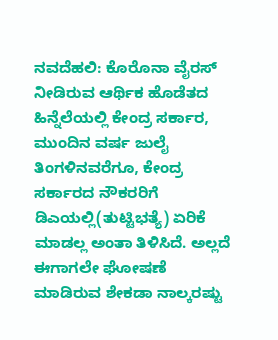ನವದೆಹಲಿ: ಕೊರೊನಾ ವೈರಸ್ ನೀಡಿರುವ ಆರ್ಥಿಕ ಹೊಡೆತದ ಹಿನ್ನೆಲೆಯಲ್ಲಿ ಕೇಂದ್ರ ಸರ್ಕಾರ, ಮುಂದಿನ ವರ್ಷ ಜುಲೈ ತಿಂಗಳಿನವರೆಗೂ, ಕೇಂದ್ರ ಸರ್ಕಾರದ ನೌಕರರಿಗೆ ಡಿಎಯಲ್ಲಿ(ತುಟ್ಟಿಭತ್ಯೆ) ಏರಿಕೆ ಮಾಡಲ್ಲ ಅಂತಾ ತಿಳಿಸಿದೆ. ಅಲ್ಲದೆ ಈಗಾಗಲೇ ಘೋಷಣೆ ಮಾಡಿರುವ ಶೇಕಡಾ ನಾಲ್ಕರಷ್ಟು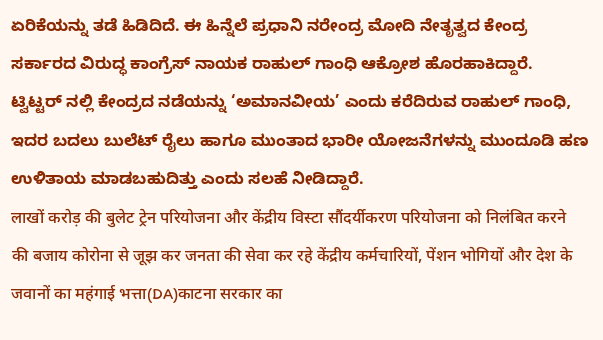ಏರಿಕೆಯನ್ನು ತಡೆ ಹಿಡಿದಿದೆ. ಈ ಹಿನ್ನೆಲೆ ಪ್ರಧಾನಿ ನರೇಂದ್ರ ಮೋದಿ ನೇತೃತ್ವದ ಕೇಂದ್ರ ಸರ್ಕಾರದ ವಿರುದ್ಧ ಕಾಂಗ್ರೆಸ್ ನಾಯಕ ರಾಹುಲ್ ಗಾಂಧಿ ಆಕ್ರೋಶ ಹೊರಹಾಕಿದ್ದಾರೆ.
ಟ್ವಿಟ್ಟರ್ ನಲ್ಲಿ ಕೇಂದ್ರದ ನಡೆಯನ್ನು ‘ಅಮಾನವೀಯ’ ಎಂದು ಕರೆದಿರುವ ರಾಹುಲ್ ಗಾಂಧಿ, ಇದರ ಬದಲು ಬುಲೆಟ್ ರೈಲು ಹಾಗೂ ಮುಂತಾದ ಭಾರೀ ಯೋಜನೆಗಳನ್ನು ಮುಂದೂಡಿ ಹಣ ಉಳಿತಾಯ ಮಾಡಬಹುದಿತ್ತು ಎಂದು ಸಲಹೆ ನೀಡಿದ್ದಾರೆ.
लाखों करोड़ की बुलेट ट्रेन परियोजना और केंद्रीय विस्टा सौंदर्यीकरण परियोजना को निलंबित करने की बजाय कोरोना से जूझ कर जनता की सेवा कर रहे केंद्रीय कर्मचारियों, पेंशन भोगियों और देश के जवानों का महंगाई भत्ता(DA)काटना सरकार का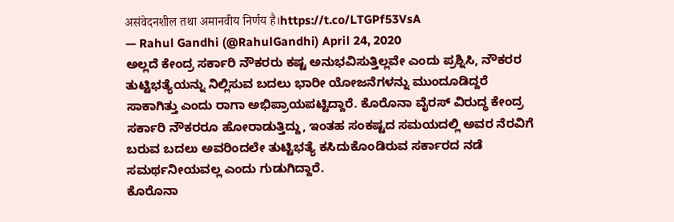असंवेदनशील तथा अमानवीय निर्णय है।https://t.co/LTGPf53VsA
— Rahul Gandhi (@RahulGandhi) April 24, 2020
ಅಲ್ಲದೆ ಕೇಂದ್ರ ಸರ್ಕಾರಿ ನೌಕರರು ಕಷ್ಟ ಅನುಭವಿಸುತ್ತಿಲ್ಲವೇ ಎಂದು ಪ್ರಶ್ನಿಸಿ, ನೌಕರರ ತುಟ್ಟಿಭತ್ಯೆಯನ್ನು ನಿಲ್ಲಿಸುವ ಬದಲು ಭಾರೀ ಯೋಜನೆಗಳನ್ನು ಮುಂದೂಡಿದ್ದರೆ ಸಾಕಾಗಿತ್ತು ಎಂದು ರಾಗಾ ಅಭಿಪ್ರಾಯಪಟ್ಟಿದ್ದಾರೆ. ಕೊರೊನಾ ವೈರಸ್ ವಿರುದ್ಧ ಕೇಂದ್ರ ಸರ್ಕಾರಿ ನೌಕರರೂ ಹೋರಾಡುತ್ತಿದ್ದು, ಇಂತಹ ಸಂಕಷ್ಟದ ಸಮಯದಲ್ಲಿ ಅವರ ನೆರವಿಗೆ ಬರುವ ಬದಲು ಅವರಿಂದಲೇ ತುಟ್ಟಿಭತ್ಯೆ ಕಸಿದುಕೊಂಡಿರುವ ಸರ್ಕಾರದ ನಡೆ ಸಮರ್ಥನೀಯವಲ್ಲ ಎಂದು ಗುಡುಗಿದ್ದಾರೆ.
ಕೊರೊನಾ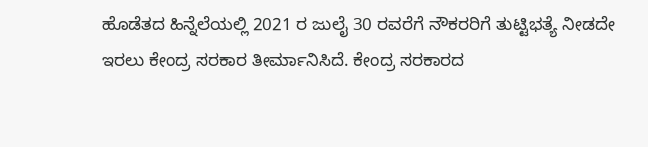ಹೊಡೆತದ ಹಿನ್ನೆಲೆಯಲ್ಲಿ 2021 ರ ಜುಲೈ 30 ರವರೆಗೆ ನೌಕರರಿಗೆ ತುಟ್ಟಿಭತ್ಯೆ ನೀಡದೇ ಇರಲು ಕೇಂದ್ರ ಸರಕಾರ ತೀರ್ಮಾನಿಸಿದೆ. ಕೇಂದ್ರ ಸರಕಾರದ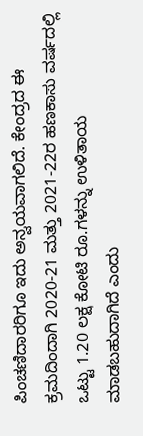ಪಿಂಚಣಿದಾರರಿಗೂ ಇದು ಅನ್ವಯವಾಗಲಿದೆ. ಕೇಂದ್ರದ ಈ ಕ್ರಮದಿಂದಾಗಿ 2020-21 ಮತ್ತು 2021-22ರ ಹಣಕಾಸು ವರ್ಷದಲ್ಲಿ ಒಟ್ಟು 1.20 ಲಕ್ಷ ಕೋಟಿ ರೂ.ಗಳನ್ನು ಉಳಿತಾಯ ಮಾಡಬಹುದಾಗಿದೆ ಎಂದು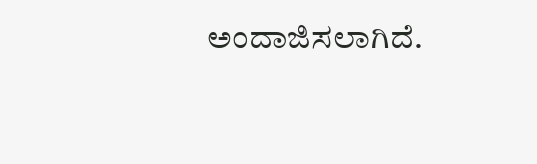ಅಂದಾಜಿಸಲಾಗಿದೆ.